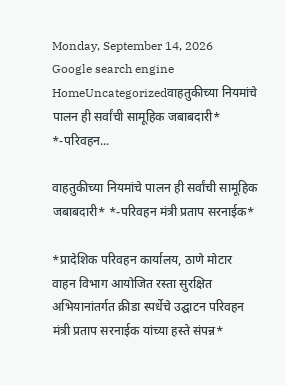Monday, September 14, 2026
Google search engine
HomeUncategorizedवाहतुकीच्या नियमांचे पालन ही सर्वांची सामूहिक जबाबदारी* *-परिवहन...

वाहतुकीच्या नियमांचे पालन ही सर्वांची सामूहिक जबाबदारी* *-परिवहन मंत्री प्रताप सरनाईक*

*प्रादेशिक परिवहन कार्यालय, ठाणे मोटार वाहन विभाग आयोजित रस्ता सुरक्षित अभियानांतर्गत क्रीडा स्पर्धेचे उद्घाटन परिवहन मंत्री प्रताप सरनाईक यांच्या हस्ते संपन्न*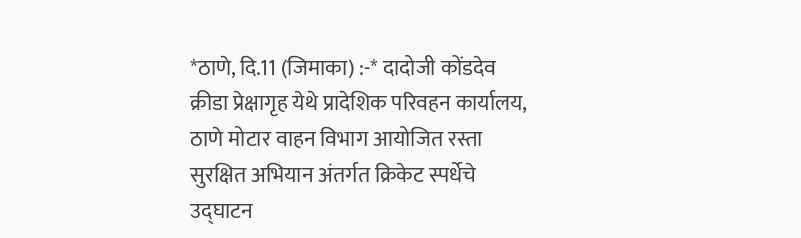*ठाणे, दि.11 (जिमाका) :-* दादोजी कोंडदेव क्रीडा प्रेक्षागृह येथे प्रादेशिक परिवहन कार्यालय, ठाणे मोटार वाहन विभाग आयोजित रस्ता सुरक्षित अभियान अंतर्गत क्रिकेट स्पर्धेचे उद्घाटन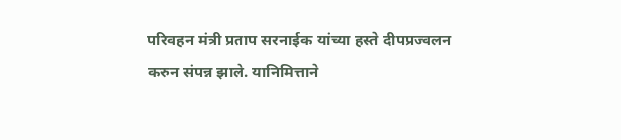परिवहन मंत्री प्रताप सरनाईक यांच्या हस्ते दीपप्रज्वलन करुन संपन्न झाले. यानिमित्ताने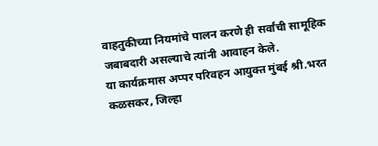वाहतुकीच्या नियमांचे पालन करणे ही सर्वांची सामूहिक जबाबदारी असल्याचे त्यांनी आवाहन केले.
या कार्यक्रमास अप्पर परिवहन आयुक्त मुंबई श्री.भरत कळसकर, जिल्हा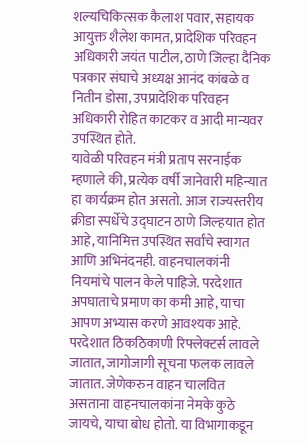शल्यचिकित्सक कैलाश पवार, सहायक आयुक्त शैलेश कामत, प्रादेशिक परिवहन अधिकारी जयंत पाटील, ठाणे जिल्हा दैनिक पत्रकार संघाचे अध्यक्ष आनंद कांबळे व नितीन डोसा, उपप्रादेशिक परिवहन अधिकारी रोहित काटकर व आदी मान्यवर उपस्थित होते.
यावेळी परिवहन मंत्री प्रताप सरनाईक म्हणाले की, प्रत्येक वर्षी जानेवारी महिन्यात हा कार्यक्रम होत असतो. आज राज्यस्तरीय क्रीडा स्पर्धेचे उद्घाटन ठाणे जिल्हयात होत आहे, यानिमित्त उपस्थित सर्वांचे स्वागत आणि अभिनंदनही. वाहनचालकांनी नियमांचे पालन केले पाहिजे. परदेशात अपघाताचे प्रमाण का कमी आहे, याचा आपण अभ्यास करणे आवश्यक आहे. परदेशात ठिकठिकाणी रिफ्लेक्टर्स लावले जातात, जागोजागी सूचना फलक लावले जातात. जेणेकरुन वाहन चालवित असताना वाहनचालकांना नेमके कुठे जायचे, याचा बोध होतो. या विभागाकडून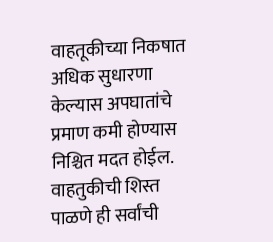वाहतूकीच्या निकषात अधिक सुधारणा केल्यास अपघातांचे प्रमाण कमी होण्यास निश्चित मदत होईल. वाहतुकीची शिस्त पाळणे ही सर्वांची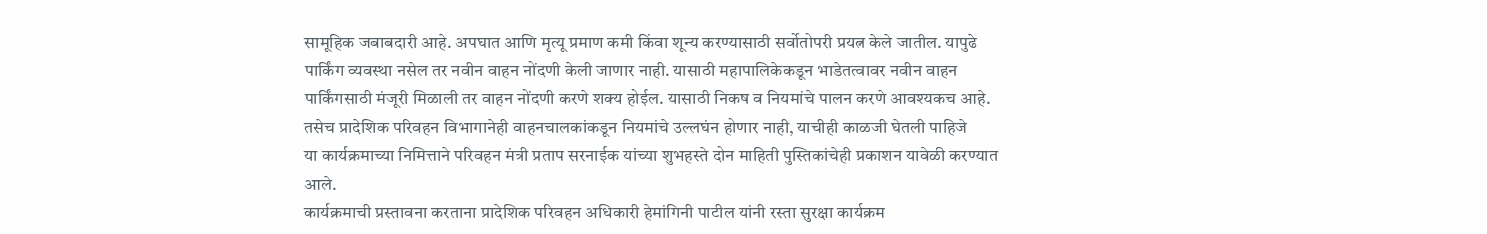सामूहिक जबाबदारी आहे. अपघात आणि मृत्यू प्रमाण कमी किंवा शून्य करण्यासाठी सर्वोतोपरी प्रयत्न केले जातील. यापुढे पार्किंग व्यवस्था नसेल तर नवीन वाहन नोंदणी केली जाणार नाही. यासाठी महापालिकेकडून भाडेतत्वावर नवीन वाहन पार्किंगसाठी मंजूरी मिळाली तर वाहन नोंदणी करणे शक्य होईल. यासाठी निकष व नियमांचे पालन करणे आवश्यकच आहे. तसेच प्रादेशिक परिवहन विभागानेही वाहनचालकांकडून नियमांचे उल्लघंन होणार नाही, याचीही काळजी घेतली पाहिजे
या कार्यक्रमाच्या निमित्ताने परिवहन मंत्री प्रताप सरनाईक यांच्या शुभहस्ते दोन माहिती पुस्तिकांचेही प्रकाशन यावेळी करण्यात आले.
कार्यक्रमाची प्रस्तावना करताना प्रादेशिक परिवहन अधिकारी हेमांगिनी पाटील यांनी रस्ता सुरक्षा कार्यक्रम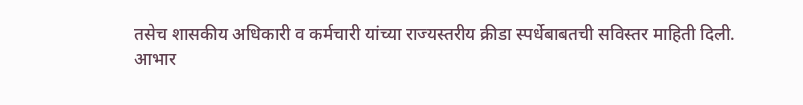तसेच शासकीय अधिकारी व कर्मचारी यांच्या राज्यस्तरीय क्रीडा स्पर्धेबाबतची सविस्तर माहिती दिली.
आभार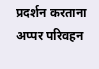प्रदर्शन करताना अप्पर परिवहन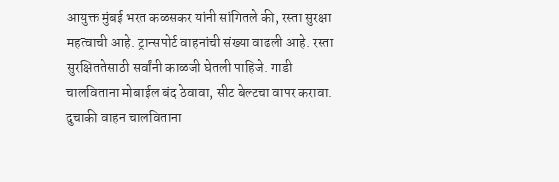आयुक्त मुंबई भरत कळसकर यांनी सांगितले की, रस्ता सुरक्षा महत्वाची आहे. ट्रान्सपोर्ट वाहनांची संख्या वाढली आहे. रस्ता सुरक्षिततेसाठी सर्वांनी काळजी घेतली पाहिजे. गाडी चालविताना मोबाईल बंद ठेवावा, सीट बेल्टचा वापर करावा. दुचाकी वाहन चालविताना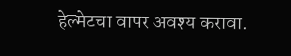हेल्मेटचा वापर अवश्य करावा.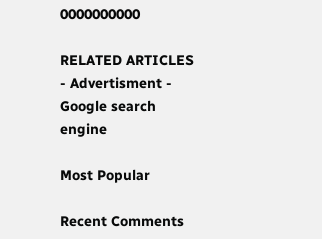0000000000

RELATED ARTICLES
- Advertisment -
Google search engine

Most Popular

Recent Comments